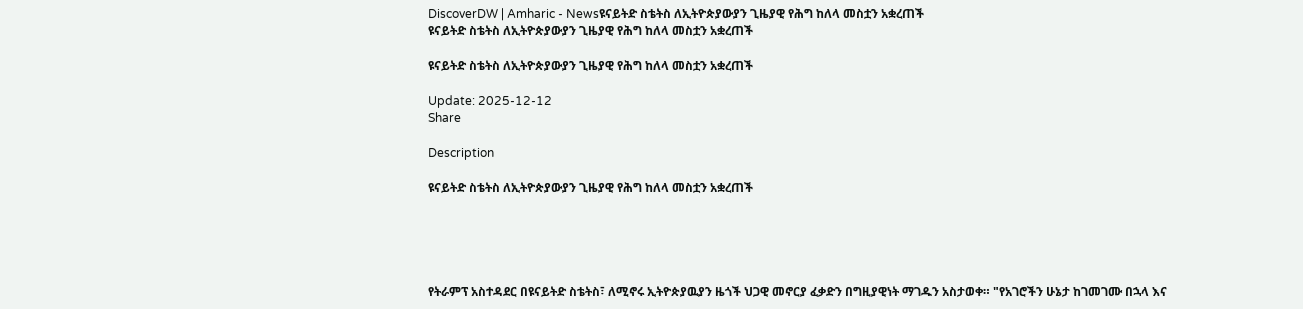DiscoverDW | Amharic - Newsዩናይትድ ስቴትስ ለኢትዮጵያውያን ጊዜያዊ የሕግ ከለላ መስቷን አቋረጠች
ዩናይትድ ስቴትስ ለኢትዮጵያውያን ጊዜያዊ የሕግ ከለላ መስቷን አቋረጠች

ዩናይትድ ስቴትስ ለኢትዮጵያውያን ጊዜያዊ የሕግ ከለላ መስቷን አቋረጠች

Update: 2025-12-12
Share

Description

ዩናይትድ ስቴትስ ለኢትዮጵያውያን ጊዜያዊ የሕግ ከለላ መስቷን አቋረጠች





የትራምፕ አስተዳደር በዩናይትድ ስቴትስ፣ ለሚኖሩ ኢትዮጵያዉያን ዜጎች ህጋዊ መኖርያ ፈቃድን በግዚያዊነት ማገዱን አስታወቀ። "የአገሮችን ሁኔታ ከገመገሙ በኋላ እና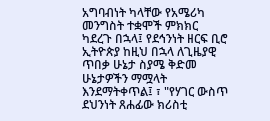አግባብነት ካላቸው የአሜሪካ መንግስት ተቋሞች ምክክር ካደረጉ በኋላ፤ የደኅንነት ዘርፍ ቢሮ ኢትዮጵያ ከዚህ በኋላ ለጊዜያዊ ጥበቃ ሁኔታ ስያሜ ቅድመ ሁኔታዎችን ማሟላት እንደማትቀጥል፤ ፣ "የሃገር ውስጥ ደህንነት ጸሐፊው ክሪስቲ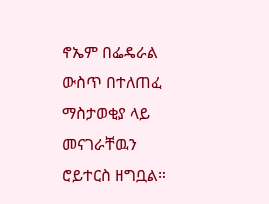ኖኤም በፌዴራል ውስጥ በተለጠፈ ማስታወቂያ ላይ መናገራቸዉን ሮይተርስ ዘግቧል።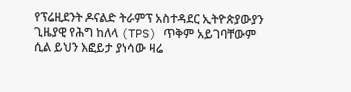የፕሬዚደንት ዶናልድ ትራምፕ አስተዳደር ኢትዮጵያውያን ጊዜያዊ የሕግ ከለላ (TPS) ጥቅም አይገባቸውም ሲል ይህን እፎይታ ያነሳው ዛሬ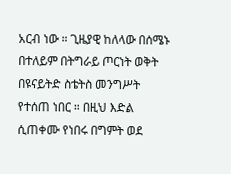አርብ ነው ። ጊዜያዊ ከለላው በሰሜኑ በተለይም በትግራይ ጦርነት ወቅት በዩናይትድ ስቴትስ መንግሥት የተሰጠ ነበር ። በዚህ እድል ሲጠቀሙ የነበሩ በግምት ወደ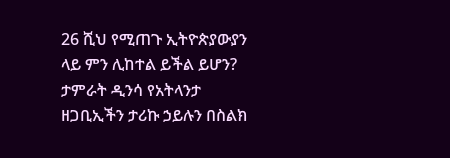26 ሺህ የሚጠጉ ኢትዮጵያውያን ላይ ምን ሊከተል ይችል ይሆን? ታምራት ዲንሳ የአትላንታ ዘጋቢኢችን ታሪኩ ኃይሉን በስልክ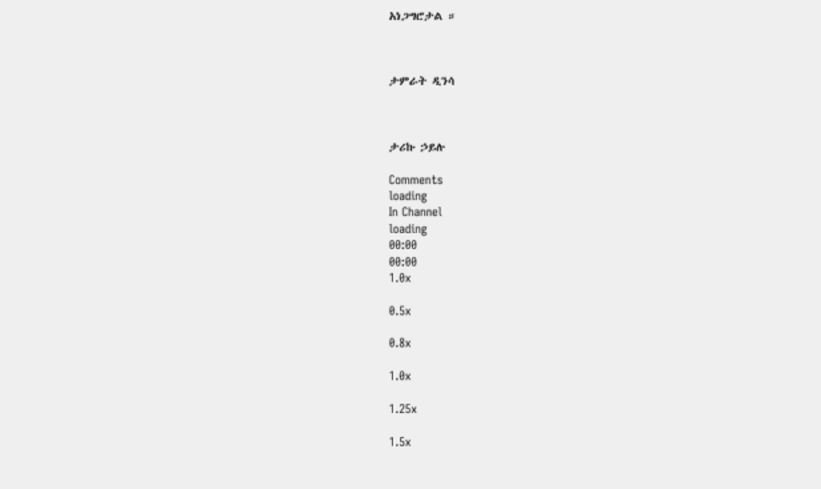አነጋግሮታል ።



ታምራት ዲንሳ



ታሪኩ ኃይሉ

Comments
loading
In Channel
loading
00:00
00:00
1.0x

0.5x

0.8x

1.0x

1.25x

1.5x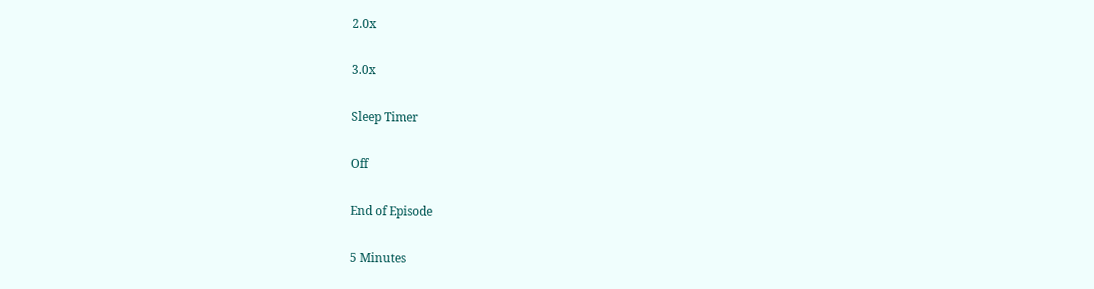2.0x

3.0x

Sleep Timer

Off

End of Episode

5 Minutes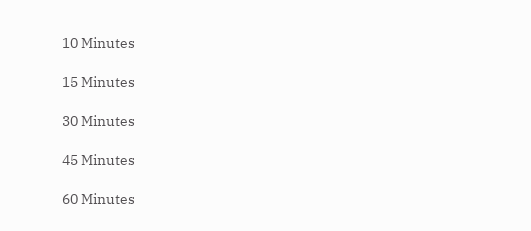10 Minutes

15 Minutes

30 Minutes

45 Minutes

60 Minutes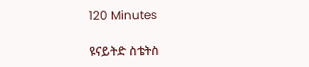120 Minutes

ዩናይትድ ስቴትስ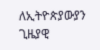ለኢትዮጵያውያን ጊዜያዊ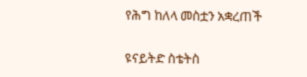የሕግ ከለላ መስቷን አቋረጠች

ዩናይትድ ስቴትስ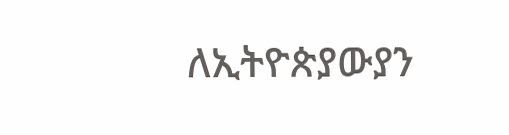ለኢትዮጵያውያን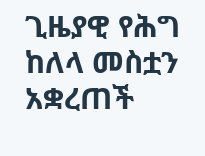ጊዜያዊ የሕግ ከለላ መስቷን አቋረጠች